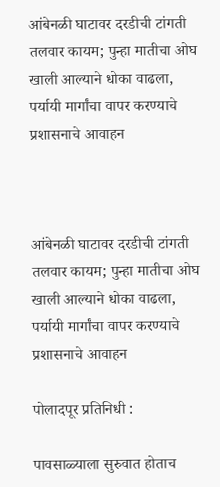आंबेनळी घाटावर दरडीची टांगती तलवार कायम; पुन्हा मातीचा ओघ खाली आल्याने धोका वाढला, पर्यायी मार्गांचा वापर करण्याचे प्रशासनाचे आवाहन



आंबेनळी घाटावर दरडीची टांगती तलवार कायम; पुन्हा मातीचा ओघ खाली आल्याने धोका वाढला, पर्यायी मार्गांचा वापर करण्याचे प्रशासनाचे आवाहन

पोलादपूर प्रतिनिधी :

पावसाळ्याला सुरुवात होताच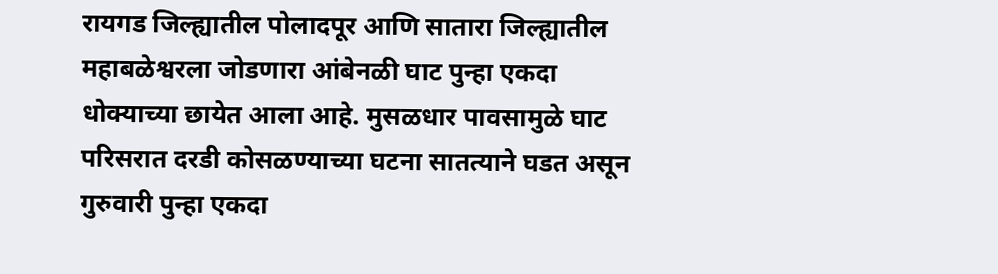रायगड जिल्ह्यातील पोलादपूर आणि सातारा जिल्ह्यातील महाबळेश्वरला जोडणारा आंबेनळी घाट पुन्हा एकदा धोक्याच्या छायेत आला आहे. मुसळधार पावसामुळे घाट परिसरात दरडी कोसळण्याच्या घटना सातत्याने घडत असून गुरुवारी पुन्हा एकदा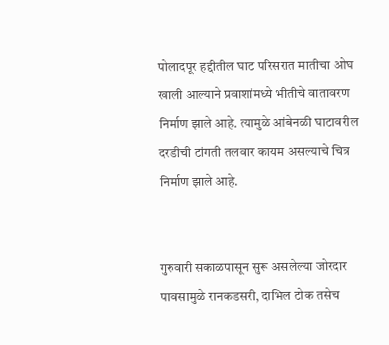पोलादपूर हद्दीतील घाट परिसरात मातीचा ओघ खाली आल्याने प्रवाशांमध्ये भीतीचे वातावरण निर्माण झाले आहे. त्यामुळे आंबेनळी घाटावरील दरडीची टांगती तलवार कायम असल्याचे चित्र निर्माण झाले आहे.


गुरुवारी सकाळपासून सुरू असलेल्या जोरदार पावसामुळे रानकडसरी, दाभिल टोक तसेच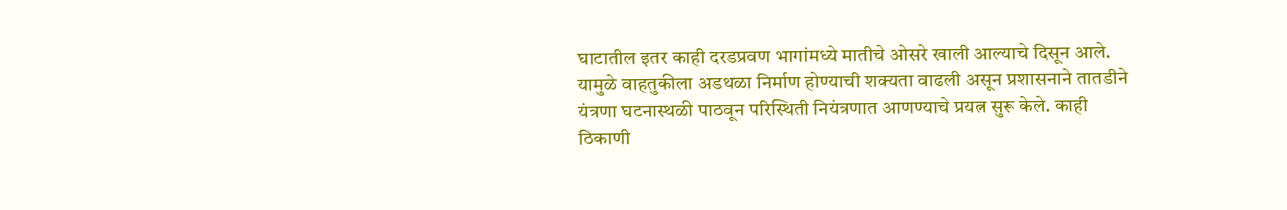घाटातील इतर काही दरडप्रवण भागांमध्ये मातीचे ओसरे खाली आल्याचे दिसून आले. यामुळे वाहतुकीला अडथळा निर्माण होण्याची शक्यता वाढली असून प्रशासनाने तातडीने यंत्रणा घटनास्थळी पाठवून परिस्थिती नियंत्रणात आणण्याचे प्रयत्न सुरू केले. काही ठिकाणी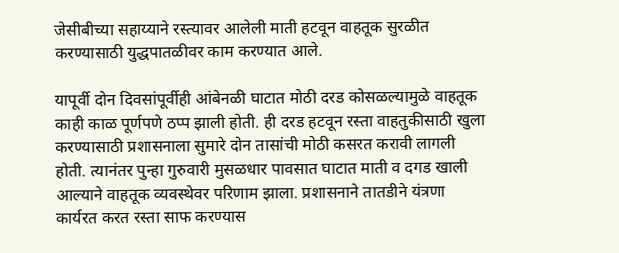जेसीबीच्या सहाय्याने रस्त्यावर आलेली माती हटवून वाहतूक सुरळीत करण्यासाठी युद्धपातळीवर काम करण्यात आले.

यापूर्वी दोन दिवसांपूर्वीही आंबेनळी घाटात मोठी दरड कोसळल्यामुळे वाहतूक काही काळ पूर्णपणे ठप्प झाली होती. ही दरड हटवून रस्ता वाहतुकीसाठी खुला करण्यासाठी प्रशासनाला सुमारे दोन तासांची मोठी कसरत करावी लागली होती. त्यानंतर पुन्हा गुरुवारी मुसळधार पावसात घाटात माती व दगड खाली आल्याने वाहतूक व्यवस्थेवर परिणाम झाला. प्रशासनाने तातडीने यंत्रणा कार्यरत करत रस्ता साफ करण्यास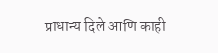प्राधान्य दिले आणि काही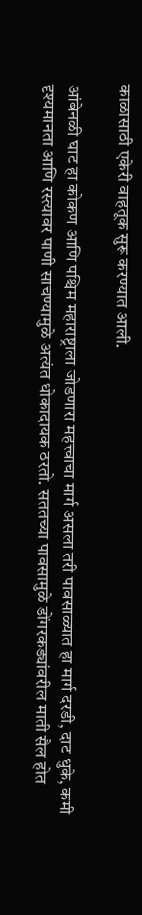काळासाठी एकेरी वाहतूक सुरू करण्यात आली.

आंबेनळी घाट हा कोकण आणि पश्चिम महाराष्ट्राला जोडणारा महत्त्वाचा मार्ग असला तरी पावसाळ्यात हा मार्ग दरडी, दाट धुके, कमी दृश्यमानता आणि रस्त्यावर पाणी साचण्यामुळे अत्यंत धोकादायक ठरतो. सततच्या पावसामुळे डोंगरकड्यांवरील माती सैल होत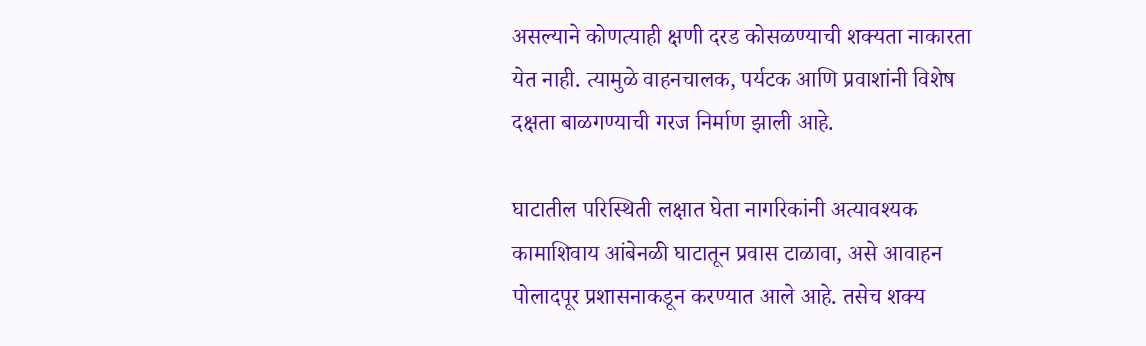असल्याने कोणत्याही क्षणी दरड कोसळण्याची शक्यता नाकारता येत नाही. त्यामुळे वाहनचालक, पर्यटक आणि प्रवाशांनी विशेष दक्षता बाळगण्याची गरज निर्माण झाली आहे.

घाटातील परिस्थिती लक्षात घेता नागरिकांनी अत्यावश्यक कामाशिवाय आंबेनळी घाटातून प्रवास टाळावा, असे आवाहन पोलादपूर प्रशासनाकडून करण्यात आले आहे. तसेच शक्य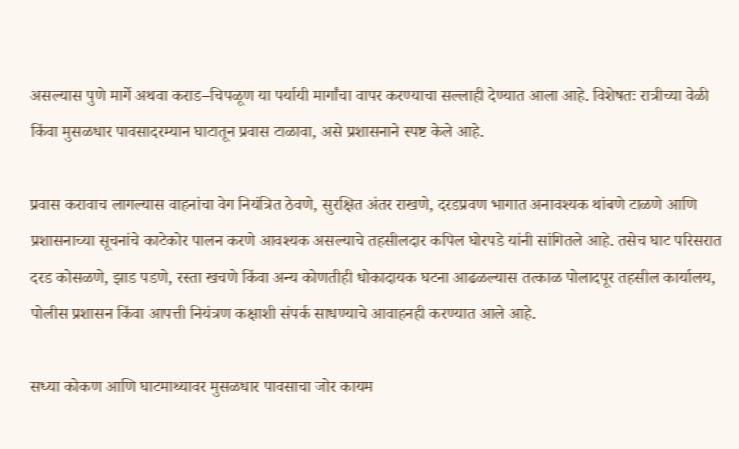असल्यास पुणे मार्गे अथवा कराड–चिपळूण या पर्यायी मार्गांचा वापर करण्याचा सल्लाही देण्यात आला आहे. विशेषतः रात्रीच्या वेळी किंवा मुसळधार पावसादरम्यान घाटातून प्रवास टाळावा, असे प्रशासनाने स्पष्ट केले आहे.

प्रवास करावाच लागल्यास वाहनांचा वेग नियंत्रित ठेवणे, सुरक्षित अंतर राखणे, दरडप्रवण भागात अनावश्यक थांबणे टाळणे आणि प्रशासनाच्या सूचनांचे काटेकोर पालन करणे आवश्यक असल्याचे तहसीलदार कपिल घोरपडे यांनी सांगितले आहे. तसेच घाट परिसरात दरड कोसळणे, झाड पडणे, रस्ता खचणे किंवा अन्य कोणतीही धोकादायक घटना आढळल्यास तत्काळ पोलादपूर तहसील कार्यालय, पोलीस प्रशासन किंवा आपत्ती नियंत्रण कक्षाशी संपर्क साधण्याचे आवाहनही करण्यात आले आहे.

सध्या कोकण आणि घाटमाथ्यावर मुसळधार पावसाचा जोर कायम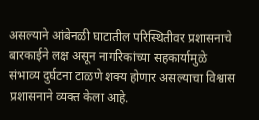असल्याने आंबेनळी घाटातील परिस्थितीवर प्रशासनाचे बारकाईने लक्ष असून नागरिकांच्या सहकार्यामुळे संभाव्य दुर्घटना टाळणे शक्य होणार असल्याचा विश्वास प्रशासनाने व्यक्त केला आहे.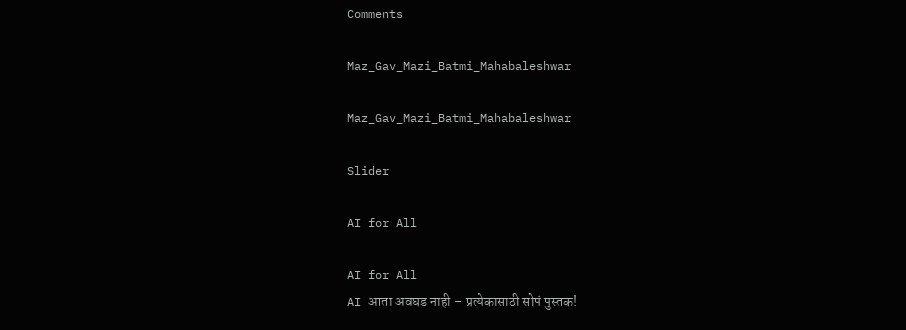Comments

Maz_Gav_Mazi_Batmi_Mahabaleshwar

Maz_Gav_Mazi_Batmi_Mahabaleshwar

Slider

AI for All

AI for All
AI आता अवघड नाही – प्रत्येकासाठी सोपं पुस्तक!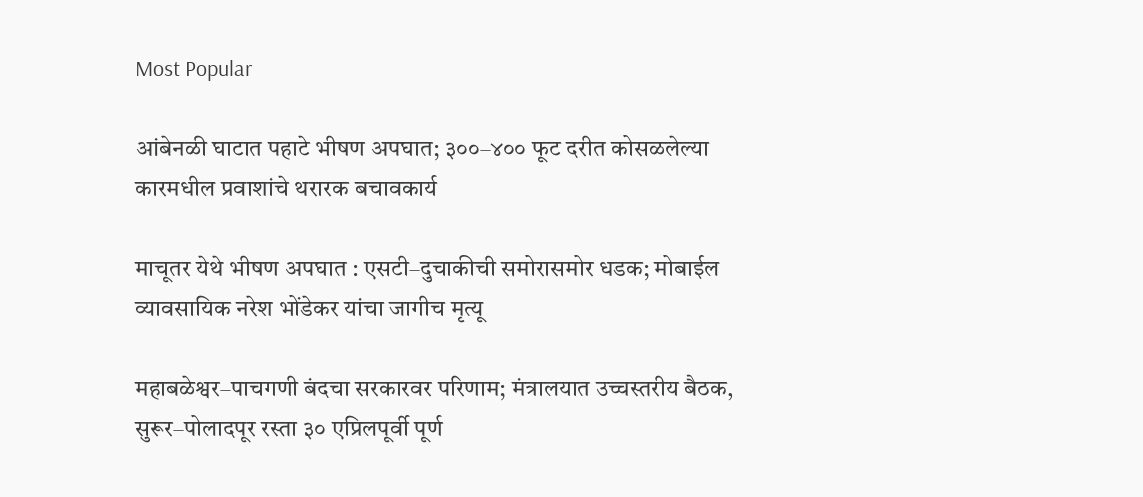Most Popular

आंबेनळी घाटात पहाटे भीषण अपघात; ३००–४०० फूट दरीत कोसळलेल्या कारमधील प्रवाशांचे थरारक बचावकार्य

माचूतर येथे भीषण अपघात : एसटी–दुचाकीची समोरासमोर धडक; मोबाईल व्यावसायिक नरेश भोंडेकर यांचा जागीच मृत्यू

महाबळेश्वर–पाचगणी बंदचा सरकारवर परिणाम; मंत्रालयात उच्चस्तरीय बैठक, सुरूर–पोलादपूर रस्ता ३० एप्रिलपूर्वी पूर्ण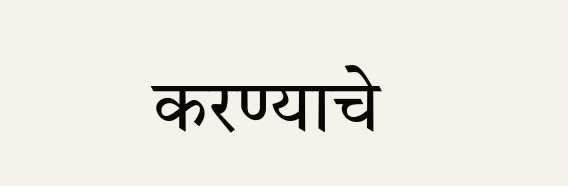करण्याचे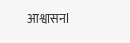आश्वासनl